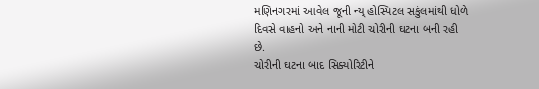મણિનગરમાં આવેલ જૂની ન્ય્ હોસ્પિટલ સકુંલમાંથી ધોળે દિવસે વાહનો અને નાની મોટી ચોરીની ઘટના બની રહી છે.
ચોરીની ઘટના બાદ સિક્યોરિટીને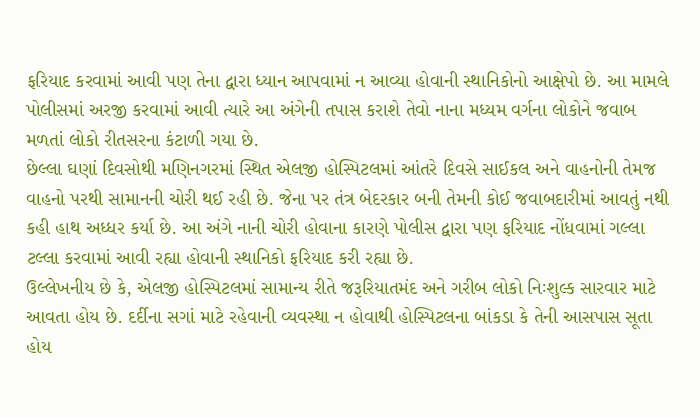ફરિયાદ કરવામાં આવી પણ તેના દ્વારા ધ્યાન આપવામાં ન આવ્યા હોવાની સ્થાનિકોનો આક્ષેપો છે. આ મામલે પોલીસમાં અરજી કરવામાં આવી ત્યારે આ અંગેની તપાસ કરાશે તેવો નાના મધ્યમ વર્ગના લોકોને જવાબ મળતાં લોકો રીતસરના કંટાળી ગયા છે.
છેલ્લા ઘણાં દિવસોથી મણિનગરમાં સ્થિત એલજી હોસ્પિટલમાં આંતરે દિવસે સાઈકલ અને વાહનોની તેમજ વાહનો પરથી સામાનની ચોરી થઈ રહી છે. જેના પર તંત્ર બેદરકાર બની તેમની કોઈ જવાબદારીમાં આવતું નથી કહી હાથ અધ્ધર કર્યા છે. આ અંગે નાની ચોરી હોવાના કારણે પોલીસ દ્વારા પણ ફરિયાદ નોંધવામાં ગલ્લા ટલ્લા કરવામાં આવી રહ્યા હોવાની સ્થાનિકો ફરિયાદ કરી રહ્યા છે.
ઉલ્લેખનીય છે કે, એલજી હોસ્પિટલમાં સામાન્ય રીતે જરૂરિયાતમંદ અને ગરીબ લોકો નિઃશુલ્ક સારવાર માટે આવતા હોય છે. દર્દીના સગાં માટે રહેવાની વ્યવસ્થા ન હોવાથી હોસ્પિટલના બાંકડા કે તેની આસપાસ સૂતા હોય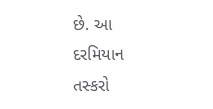છે. આ દરમિયાન તસ્કરો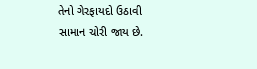તેનો ગેરફાયદો ઉઠાવી સામાન ચોરી જાય છે.